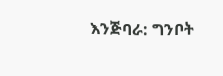እንጅባራ: ግንቦት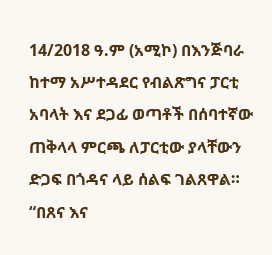14/2018 ዓ.ም (አሚኮ) በእንጅባራ ከተማ አሥተዳደር የብልጽግና ፓርቲ አባላት እና ደጋፊ ወጣቶች በሰባተኛው ጠቅላላ ምርጫ ለፓርቲው ያላቸውን ድጋፍ በጎዳና ላይ ሰልፍ ገልጸዋል።
“በጸና እና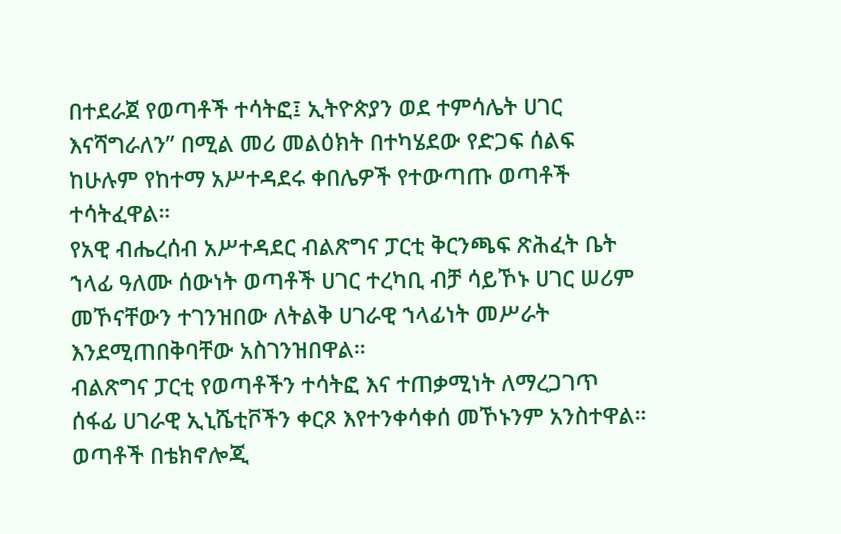በተደራጀ የወጣቶች ተሳትፎ፤ ኢትዮጵያን ወደ ተምሳሌት ሀገር እናሻግራለን” በሚል መሪ መልዕክት በተካሄደው የድጋፍ ሰልፍ ከሁሉም የከተማ አሥተዳደሩ ቀበሌዎች የተውጣጡ ወጣቶች ተሳትፈዋል።
የአዊ ብሔረሰብ አሥተዳደር ብልጽግና ፓርቲ ቅርንጫፍ ጽሕፈት ቤት ኀላፊ ዓለሙ ሰውነት ወጣቶች ሀገር ተረካቢ ብቻ ሳይኾኑ ሀገር ሠሪም መኾናቸውን ተገንዝበው ለትልቅ ሀገራዊ ኀላፊነት መሥራት እንደሚጠበቅባቸው አስገንዝበዋል።
ብልጽግና ፓርቲ የወጣቶችን ተሳትፎ እና ተጠቃሚነት ለማረጋገጥ ሰፋፊ ሀገራዊ ኢኒሼቲቮችን ቀርጾ እየተንቀሳቀሰ መኾኑንም አንስተዋል።
ወጣቶች በቴክኖሎጂ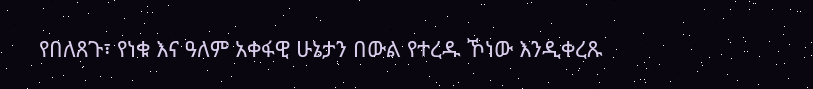የበለጸጉ፣ የነቁ እና ዓለም አቀፋዊ ሁኔታን በውል የተረዱ ኾነው እንዲቀረጹ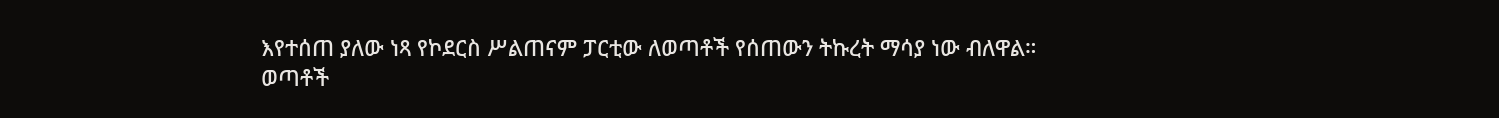እየተሰጠ ያለው ነጻ የኮደርስ ሥልጠናም ፓርቲው ለወጣቶች የሰጠውን ትኩረት ማሳያ ነው ብለዋል።
ወጣቶች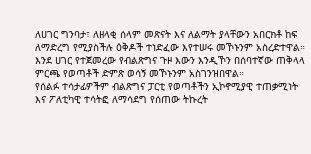ለሀገር ግንባታ፣ ለዘላቂ ሰላም መጽናት እና ለልማት ያላቸውን አበርክቶ ከፍ ለማድረግ የሚያስችሉ ዕቅዶች ተነድፈው እየተሠሩ መኾኑንም አስረድተዋል።
እንደ ሀገር የተጀመረው የብልጽግና ጉዞ እውን እንዲኾን በሰባተኛው ጠቅላላ ምርጫ የወጣቶች ድምጽ ወሳኝ መኾኑንም አስገንዝበዋል።
የሰልፉ ተሳታፊዎችም ብልጽግና ፓርቲ የወጣቶችን ኢኮኖሚያዊ ተጠቃሚነት እና ፖለቲካዊ ተሳትፎ ለማሳደግ የሰጠው ትኩረት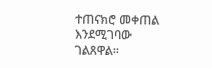ተጠናክሮ መቀጠል እንደሚገባው ገልጸዋል።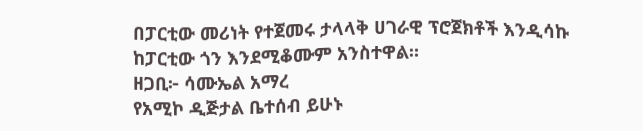በፓርቲው መሪነት የተጀመሩ ታላላቅ ሀገራዊ ፕሮጀክቶች እንዲሳኩ ከፓርቲው ጎን እንደሚቆሙም አንስተዋል።
ዘጋቢ፦ ሳሙኤል አማረ
የአሚኮ ዲጅታል ቤተሰብ ይሁኑ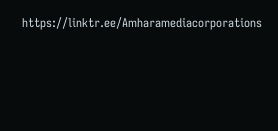https://linktr.ee/Amharamediacorporations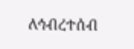ለኅብረተሰብ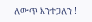ለውጥ እንተጋለን !